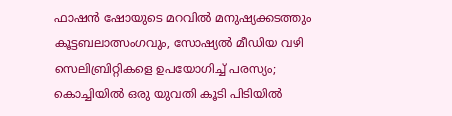ഫാഷൻ ഷോയുടെ മറവിൽ മനുഷ്യക്കടത്തും കൂട്ടബലാത്സംഗവും, സോഷ്യൽ മീഡിയ വഴി സെലിബ്രിറ്റികളെ ഉപയോഗിച്ച് പരസ്യം; കൊച്ചിയിൽ ഒരു യുവതി കൂടി പിടിയിൽ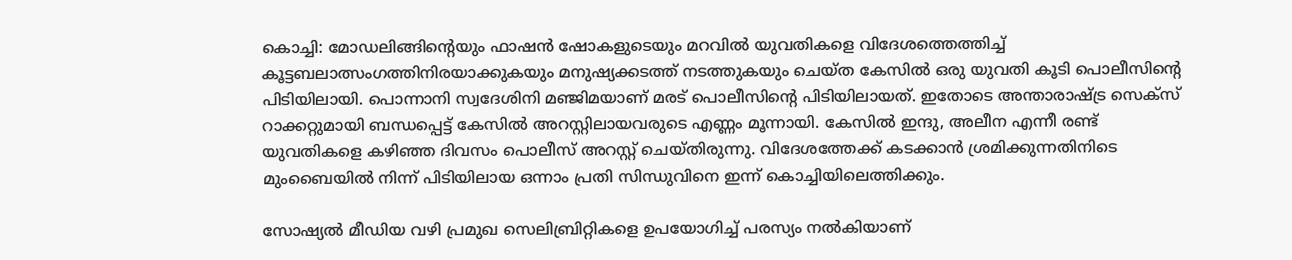കൊച്ചി: മോഡലിങ്ങിന്റെയും ഫാഷൻ ഷോകളുടെയും മറവിൽ യുവതികളെ വിദേശത്തെത്തിച്ച് കൂട്ടബലാത്സംഗത്തിനിരയാക്കുകയും മനുഷ്യക്കടത്ത് നടത്തുകയും ചെയ്ത കേസിൽ ഒരു യുവതി കൂടി പൊലീസിന്റെ പിടിയിലായി. പൊന്നാനി സ്വദേശിനി മഞ്ജിമയാണ് മരട് പൊലീസിന്റെ പിടിയിലായത്. ഇതോടെ അന്താരാഷ്ട്ര സെക്സ് റാക്കറ്റുമായി ബന്ധപ്പെട്ട് കേസിൽ അറസ്റ്റിലായവരുടെ എണ്ണം മൂന്നായി. കേസിൽ ഇന്ദു, അലീന എന്നീ രണ്ട് യുവതികളെ കഴിഞ്ഞ ദിവസം പൊലീസ് അറസ്റ്റ് ചെയ്തിരുന്നു. വിദേശത്തേക്ക് കടക്കാൻ ശ്രമിക്കുന്നതിനിടെ മുംബൈയിൽ നിന്ന് പിടിയിലായ ഒന്നാം പ്രതി സിന്ധുവിനെ ഇന്ന് കൊച്ചിയിലെത്തിക്കും.

സോഷ്യൽ മീഡിയ വഴി പ്രമുഖ സെലിബ്രിറ്റികളെ ഉപയോഗിച്ച് പരസ്യം നൽകിയാണ്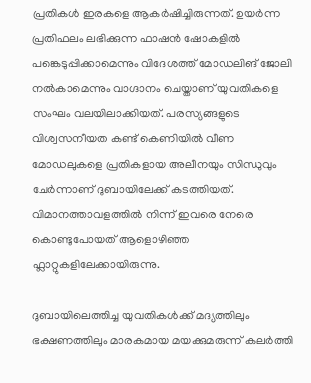പ്രതികൾ ഇരകളെ ആകർഷിച്ചിരുന്നത്. ഉയർന്ന പ്രതിഫലം ലഭിക്കുന്ന ഫാഷൻ ഷോകളിൽ പങ്കെടുപ്പിക്കാമെന്നും വിദേശത്ത് മോഡലിങ് ജോലി നൽകാമെന്നും വാഗ്ദാനം ചെയ്താണ് യുവതികളെ സംഘം വലയിലാക്കിയത്. പരസ്യങ്ങളുടെ വിശ്വസനീയത കണ്ട് കെണിയിൽ വീണ മോഡലുകളെ പ്രതികളായ അലീനയും സിന്ധുവും ചേർന്നാണ് ദുബായിലേക്ക് കടത്തിയത്. വിമാനത്താവളത്തിൽ നിന്ന് ഇവരെ നേരെ കൊണ്ടുപോയത് ആളൊഴിഞ്ഞ ഫ്ലാറ്റുകളിലേക്കായിരുന്നു.

ദുബായിലെത്തിച്ച യുവതികൾക്ക് മദ്യത്തിലും ഭക്ഷണത്തിലും മാരകമായ മയക്കുമരുന്ന് കലർത്തി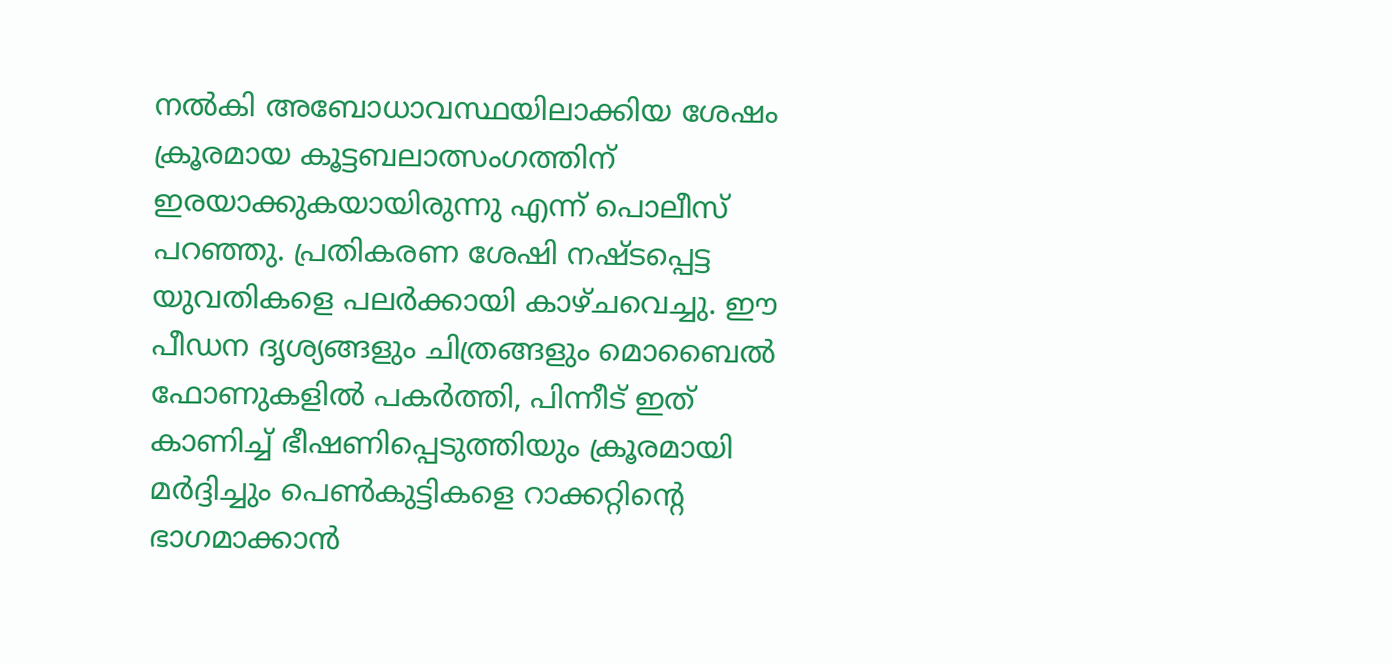നൽകി അബോധാവസ്ഥയിലാക്കിയ ശേഷം ക്രൂരമായ കൂട്ടബലാത്സംഗത്തിന് ഇരയാക്കുകയായിരുന്നു എന്ന് പൊലീസ് പറഞ്ഞു. പ്രതികരണ ശേഷി നഷ്ടപ്പെട്ട യുവതികളെ പലർക്കായി കാഴ്ചവെച്ചു. ഈ പീഡന ദൃശ്യങ്ങളും ചിത്രങ്ങളും മൊബൈൽ ഫോണുകളിൽ പകർത്തി, പിന്നീട് ഇത് കാണിച്ച് ഭീഷണിപ്പെടുത്തിയും ക്രൂരമായി മർദ്ദിച്ചും പെൺകുട്ടികളെ റാക്കറ്റിന്റെ ഭാഗമാക്കാൻ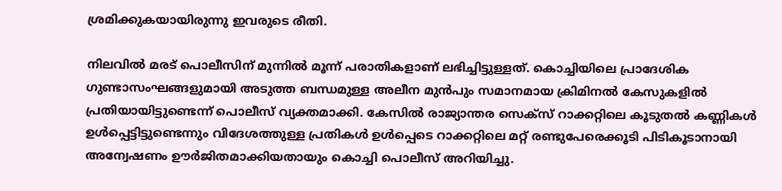ശ്രമിക്കുകയായിരുന്നു ഇവരുടെ രീതി.

നിലവിൽ മരട് പൊലീസിന് മുന്നിൽ മൂന്ന് പരാതികളാണ് ലഭിച്ചിട്ടുള്ളത്. കൊച്ചിയിലെ പ്രാദേശിക ഗുണ്ടാസംഘങ്ങളുമായി അടുത്ത ബന്ധമുള്ള അലീന മുൻപും സമാനമായ ക്രിമിനൽ കേസുകളിൽ പ്രതിയായിട്ടുണ്ടെന്ന് പൊലീസ് വ്യക്തമാക്കി. കേസിൽ രാജ്യാന്തര സെക്സ് റാക്കറ്റിലെ കൂടുതൽ കണ്ണികൾ ഉൾപ്പെട്ടിട്ടുണ്ടെന്നും വിദേശത്തുള്ള പ്രതികൾ ഉൾപ്പെടെ റാക്കറ്റിലെ മറ്റ് രണ്ടുപേരെക്കൂടി പിടികൂടാനായി അന്വേഷണം ഊർജിതമാക്കിയതായും കൊച്ചി പൊലീസ് അറിയിച്ചു.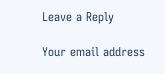Leave a Reply

Your email address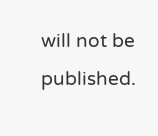will not be published.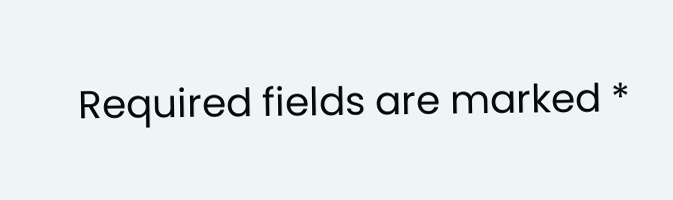Required fields are marked *